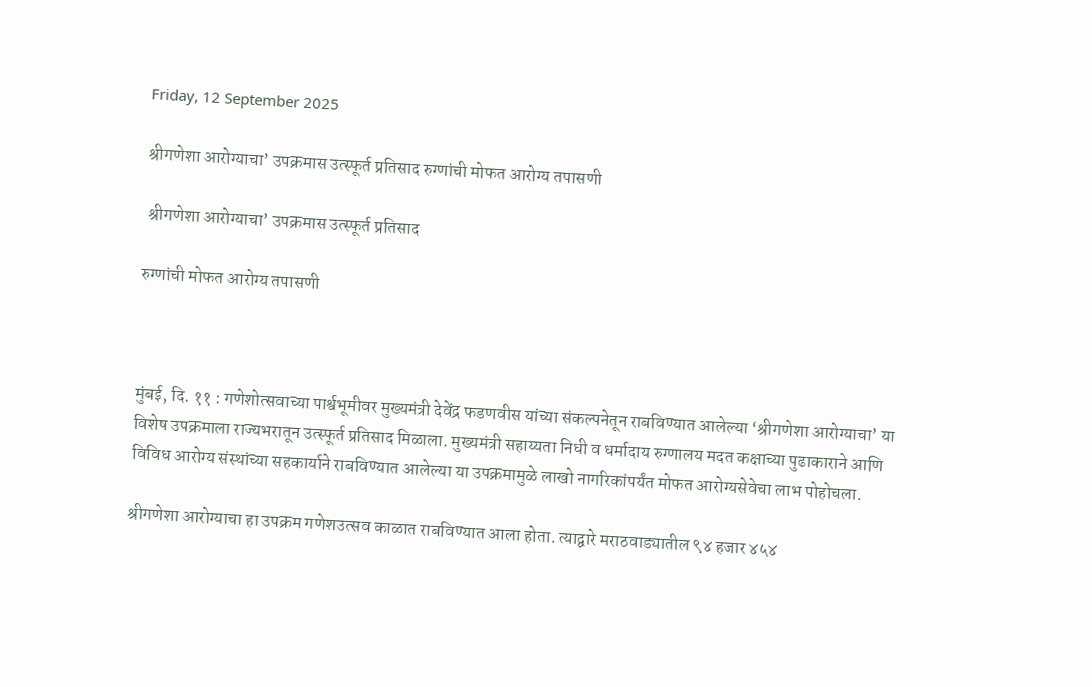Friday, 12 September 2025

श्रीगणेशा आरोग्याचा’ उपक्रमास उत्स्फूर्त प्रतिसाद रुग्णांची मोफत आरोग्य तपासणी

 श्रीगणेशा आरोग्याचा’ उपक्रमास उत्स्फूर्त प्रतिसाद

रुग्णांची मोफत आरोग्य तपासणी



मुंबई, दि. ११ : गणेशोत्सवाच्या पार्श्वभूमीवर मुख्यमंत्री देवेंद्र फडणवीस यांच्या संकल्पनेतून राबविण्यात आलेल्या ‘श्रीगणेशा आरोग्याचा’ या विशेष उपक्रमाला राज्यभरातून उत्स्फूर्त प्रतिसाद मिळाला. मुख्यमंत्री सहाय्यता निधी व धर्मादाय रुग्णालय मदत कक्षाच्या पुढाकाराने आणि विविध आरोग्य संस्थांच्या सहकार्याने राबविण्यात आलेल्या या उपक्रमामुळे लाखो नागरिकांपर्यंत मोफत आरोग्यसेवेचा लाभ पोहोचला.

श्रीगणेशा आरोग्याचा हा उपक्रम गणेशउत्सव काळात राबविण्यात आला होता. त्याद्वारे मराठवाड्यातील ९४ हजार ४५४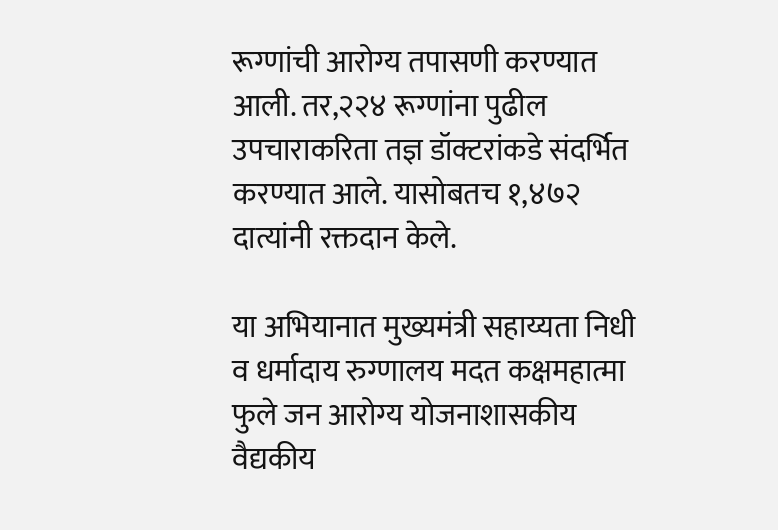रूग्णांची आरोग्य तपासणी करण्यात आली. तर,२२४ रूग्णांना पुढील उपचाराकरिता तज्ञ डॉक्टरांकडे संदर्भित करण्यात आले. यासोबतच १,४७२ दात्यांनी रक्तदान केले.

या अभियानात मुख्यमंत्री सहाय्यता निधी व धर्मादाय रुग्णालय मदत कक्षमहात्मा फुले जन आरोग्य योजनाशासकीय वैद्यकीय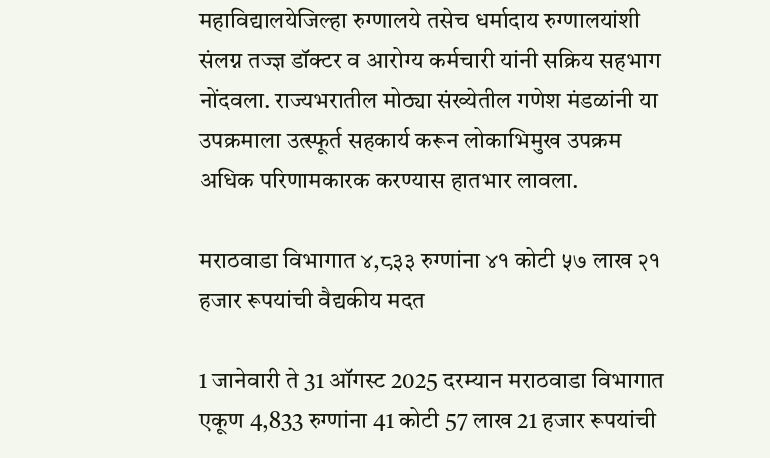महाविद्यालयेजिल्हा रुग्णालये तसेच धर्मादाय रुग्णालयांशी संलग्न तज्ज्ञ डॉक्टर व आरोग्य कर्मचारी यांनी सक्रिय सहभाग नोंदवला. राज्यभरातील मोठ्या संख्येतील गणेश मंडळांनी या उपक्रमाला उत्स्फूर्त सहकार्य करून लोकाभिमुख उपक्रम अधिक परिणामकारक करण्यास हातभार लावला.

मराठवाडा विभागात ४,८३३ रुग्णांना ४१ कोटी ५७ लाख २१ हजार रूपयांची वैद्यकीय मदत

1 जानेवारी ते 31 ऑगस्ट 2025 दरम्यान मराठवाडा विभागात एकूण 4,833 रुग्णांना 41 कोटी 57 लाख 21 हजार रूपयांची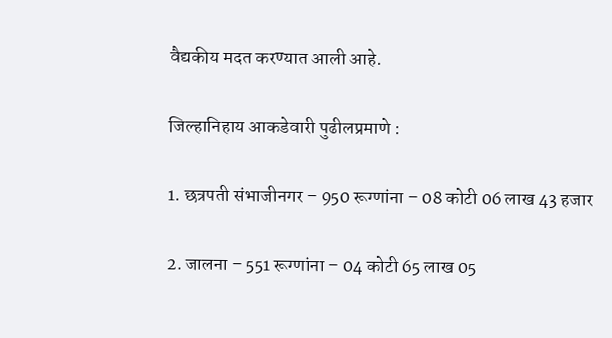वैद्यकीय मदत करण्यात आली आहे.

जिल्हानिहाय आकडेवारी पुढीलप्रमाणे :

1. छत्रपती संभाजीनगर – 950 रूग्णांना – 08 कोटी 06 लाख 43 हजार

2. जालना – 551 रूग्णांना – 04 कोटी 65 लाख 05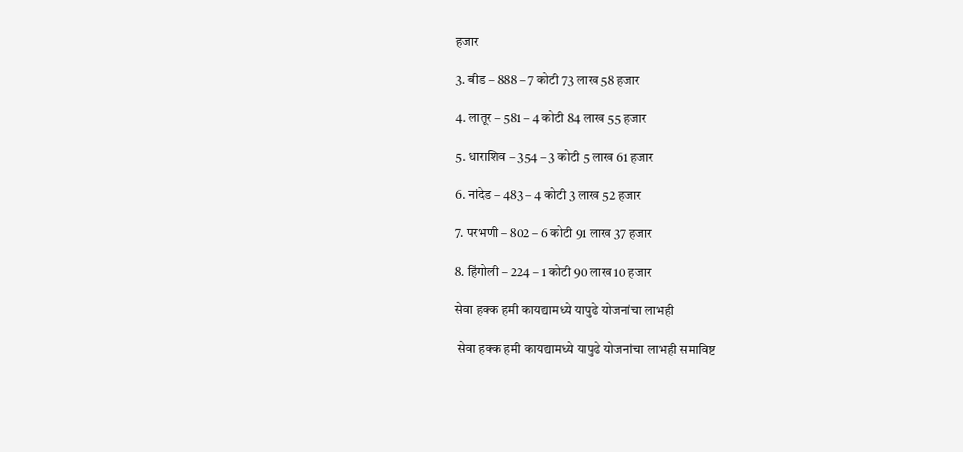हजार

3. बीड – 888 – 7 कोटी 73 लाख 58 हजार

4. लातूर – 581 – 4 कोटी 84 लाख 55 हजार

5. धाराशिव – 354 – 3 कोटी 5 लाख 61 हजार

6. नांदेड – 483 – 4 कोटी 3 लाख 52 हजार

7. परभणी – 802 – 6 कोटी 91 लाख 37 हजार

8. हिंगोली – 224 – 1 कोटी 90 लाख 10 हजार

सेवा हक्क हमी कायद्यामध्ये यापुढे योजनांचा लाभही

 सेवा हक्क हमी कायद्यामध्ये यापुढे योजनांचा लाभही समाविष्ट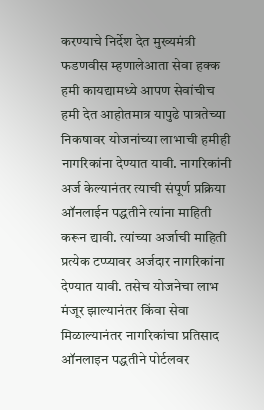करण्याचे निर्देश देत मुख्यमंत्री फडणवीस म्हणालेआता सेवा हक्क हमी कायद्यामध्ये आपण सेवांचीच हमी देत आहोतमात्र यापुढे पात्रतेच्या निकषावर योजनांच्या लाभाची हमीही नागरिकांना देण्यात यावी. नागरिकांनी अर्ज केल्यानंतर त्याची संपूर्ण प्रक्रिया ऑनलाईन पद्धतीने त्यांना माहिती करून द्यावी. त्यांच्या अर्जाची माहिती प्रत्येक टप्प्यावर अर्जदार नागरिकांना देण्यात यावी. तसेच योजनेचा लाभ मंजूर झाल्यानंतर किंवा सेवा मिळाल्यानंतर नागरिकांचा प्रतिसाद ऑनलाइन पद्धतीने पोर्टलवर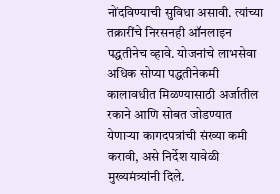नोंदविण्याची सुविधा असावी. त्यांच्या तक्रारींचे निरसनही ऑनलाइन पद्धतीनेच व्हावे. योजनांचे लाभसेवा अधिक सोप्या पद्धतीनेकमी कालावधीत मिळण्यासाठी अर्जातील रकाने आणि सोबत जोडण्यात येणाऱ्या कागदपत्रांची संख्या कमी करावी, असे निर्देश यावेळी मुख्यमंत्र्यांनी दिले.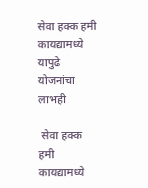सेवा हक्क हमी कायद्यामध्ये यापुढे योजनांचा लाभही

 सेवा हक्क हमी कायद्यामध्ये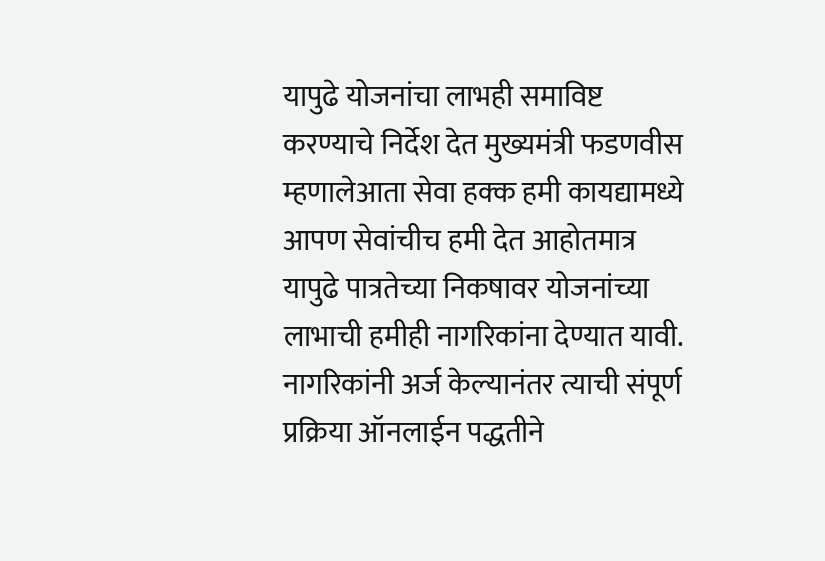यापुढे योजनांचा लाभही समाविष्ट करण्याचे निर्देश देत मुख्यमंत्री फडणवीस म्हणालेआता सेवा हक्क हमी कायद्यामध्ये आपण सेवांचीच हमी देत आहोतमात्र यापुढे पात्रतेच्या निकषावर योजनांच्या लाभाची हमीही नागरिकांना देण्यात यावी. नागरिकांनी अर्ज केल्यानंतर त्याची संपूर्ण प्रक्रिया ऑनलाईन पद्धतीने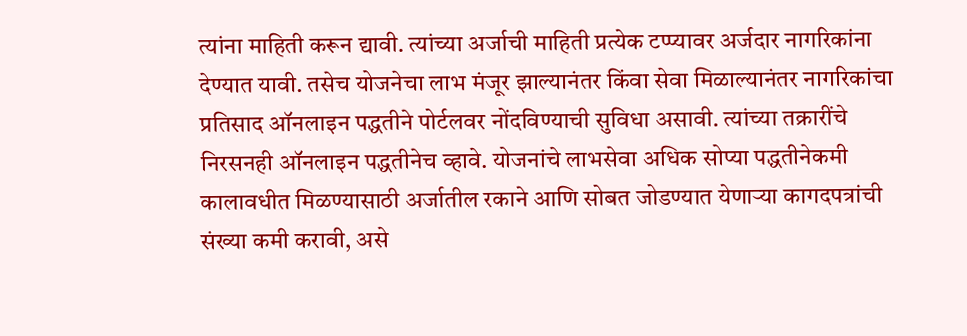त्यांना माहिती करून द्यावी. त्यांच्या अर्जाची माहिती प्रत्येक टप्प्यावर अर्जदार नागरिकांना देण्यात यावी. तसेच योजनेचा लाभ मंजूर झाल्यानंतर किंवा सेवा मिळाल्यानंतर नागरिकांचा प्रतिसाद ऑनलाइन पद्धतीने पोर्टलवर नोंदविण्याची सुविधा असावी. त्यांच्या तक्रारींचे निरसनही ऑनलाइन पद्धतीनेच व्हावे. योजनांचे लाभसेवा अधिक सोप्या पद्धतीनेकमी कालावधीत मिळण्यासाठी अर्जातील रकाने आणि सोबत जोडण्यात येणाऱ्या कागदपत्रांची संख्या कमी करावी, असे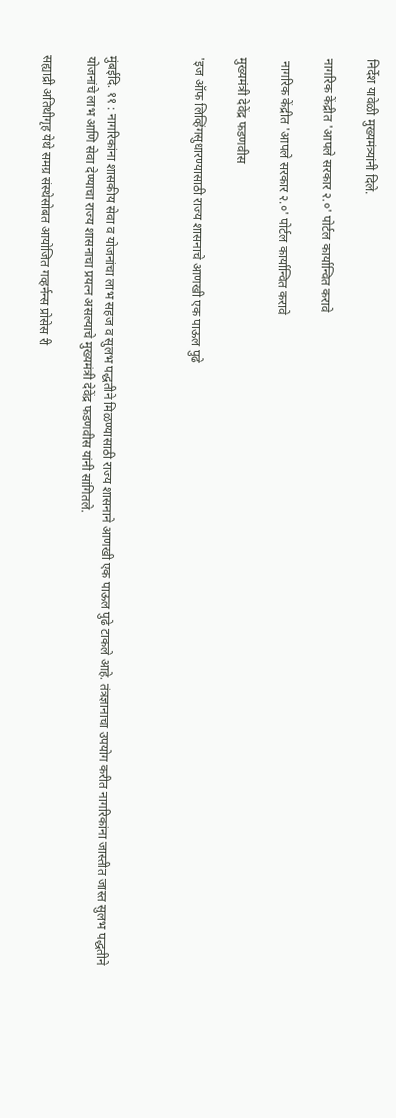निर्देश यावेळी मुख्यमंत्र्यांनी दिले.

नागरिक केंद्रीत 'आपले सरकार २.०' पोर्टल कार्यान्वित करावे

 नागरिक केंद्रीत 'आपले सरकार २.०' पोर्टल कार्यान्वित करावे

मुख्यमंत्री देवेंद्र फडणवीस

'इज ऑफ लिव्हिंगसुधारण्यासाठी राज्य शासनाचे आणखी एक पाऊल पुढे



मुंबईदि. ११ : नागरिकांना शासकीय सेवा व योजनांचा लाभ सहज व सुलभ पद्धतीने मिळण्यासाठी राज्य शासनाने आणखी एक पाऊल पुढे टाकले आहे. तंत्रज्ञानाचा उपयोग करीत नागरिकांना जास्तीत जास्त सुलभ पद्धतीने योजनांचे लाभ आणि सेवा देण्याचा राज्य शासनाचा प्रयत्न असल्याचे मुख्यमंत्री देवेंद्र फडणवीस यांनी सांगितले.

सह्याद्री अतिथीगृह येथे समग्र संस्थेसोबत आयोजित गव्हर्नन्स प्रोसेस री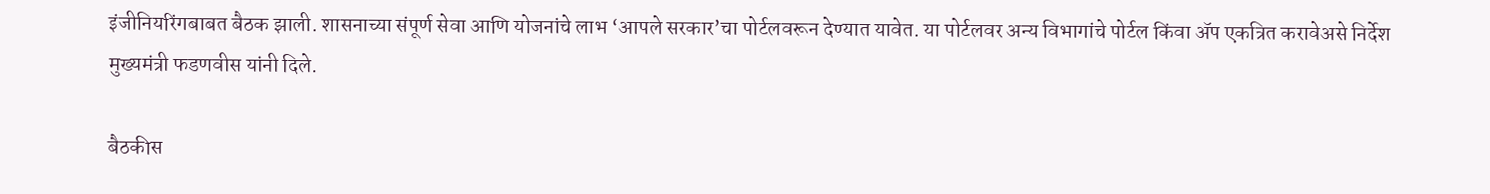इंजीनियरिंगबाबत बैठक झाली. शासनाच्या संपूर्ण सेवा आणि योजनांचे लाभ ‘आपले सरकार’चा पोर्टलवरून देण्यात यावेत. या पोर्टलवर अन्य विभागांचे पोर्टल किंवा ॲप एकत्रित करावेअसे निर्देश मुख्यमंत्री फडणवीस यांनी दिले.

बैठकीस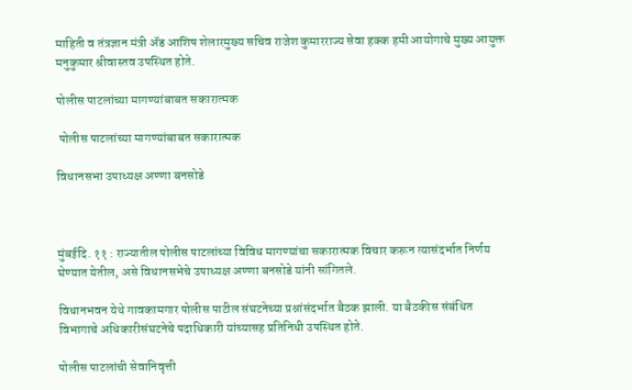माहिती व तंत्रज्ञान मंत्री ॲड आशिष शेलारमुख्य सचिव राजेश कुमारराज्य सेवा हक्क हमी आयोगाचे मुख्य आयुक्त मनुकुमार श्रीवास्तव उपस्थित होते.

पोलीस पाटलांच्या मागण्यांबाबत सकारात्मक

 पोलीस पाटलांच्या मागण्यांबाबत सकारात्मक

विधानसभा उपाध्यक्ष अण्णा बनसोडे



मुंबईदि. ११ : राज्यातील पोलीस पाटलांच्या विविध मागण्यांचा सकारात्मक विचार करून त्यासंदर्भात निर्णय घेण्यात येतील, असे विधानसभेचे उपाध्यक्ष अण्णा बनसोडे यांनी सांगितले.

विधानभवन येथे गावकामगार पोलीस पाटील संघटनेच्या प्रश्नांसंदर्भात बैठक झाली. या बैठकीस संबंधित विभागाचे अधिकारीसंघटनेचे पदाधिकारी यांच्यासह प्रतिनिधी उपस्थित होते.

पोलीस पाटलांची सेवानिवृत्ती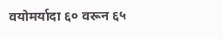वयोमर्यादा ६० वरून ६५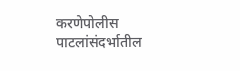करणेपोलीस पाटलांसंदर्भातील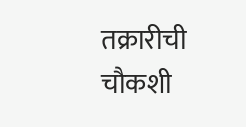तक्रारीची चौकशी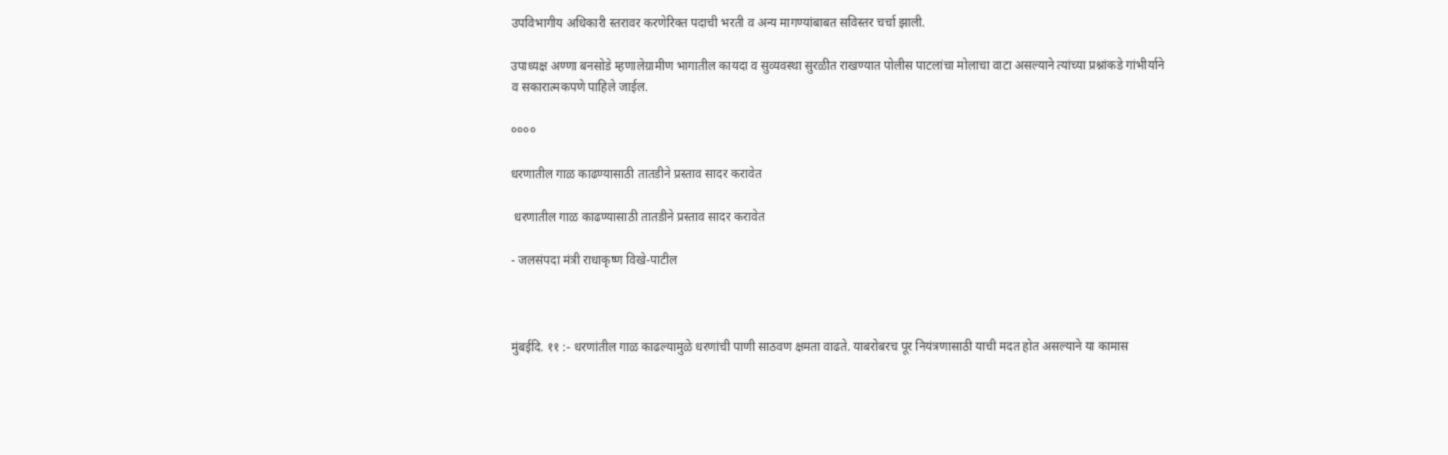उपविभागीय अधिकारी स्तरावर करणेरिक्त पदाची भरती व अन्य मागण्यांबाबत सविस्तर चर्चा झाली.

उपाध्यक्ष अण्णा बनसोडे म्हणालेग्रामीण भागातील कायदा व सुव्यवस्था सुरळीत राखण्यात पोलीस पाटलांचा मोलाचा वाटा असल्याने त्यांच्या प्रश्नांकडे गांभीर्याने व सकारात्मकपणे पाहिले जाईल.

००००

धरणातील गाळ काढण्यासाठी तातडीने प्रस्ताव सादर करावेत

 धरणातील गाळ काढण्यासाठी तातडीने प्रस्ताव सादर करावेत

- जलसंपदा मंत्री राधाकृष्ण विखे-पाटील



मुंबईदि. ११ :- धरणांतील गाळ काढल्यामुळे धरणांची पाणी साठवण क्षमता वाढते. याबरोबरच पूर नियंत्रणासाठी याची मदत होत असल्याने या कामास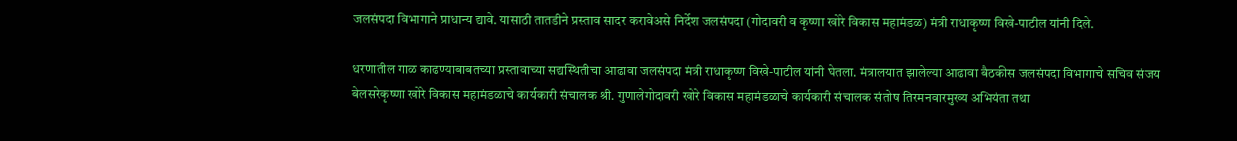जलसंपदा विभागाने प्राधान्य द्यावे. यासाठी तातडीने प्रस्ताव सादर करावेअसे निर्देश जलसंपदा (गोदावरी व कृष्णा खोरे विकास महामंडळ) मंत्री राधाकृष्ण विखे-पाटील यांनी दिले.

धरणातील गाळ काढण्याबाबतच्या प्रस्तावाच्या सद्यस्थितीचा आढावा जलसंपदा मंत्री राधाकृष्ण विखे-पाटील यांनी घेतला. मंत्रालयात झालेल्या आढावा बैठकीस जलसंपदा विभागाचे सचिव संजय बेलसरेकृष्णा खोरे विकास महामंडळाचे कार्यकारी संचालक श्री. गुणालेगोदावरी खोरे विकास महामंडळाचे कार्यकारी संचालक संतोष तिरमनवारमुख्य अभियंता तथा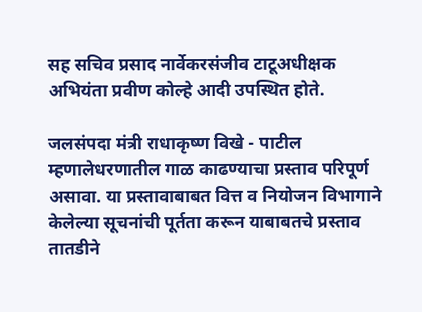सह सचिव प्रसाद नार्वेकरसंजीव टाटूअधीक्षक अभियंता प्रवीण कोल्हे आदी उपस्थित होते.

जलसंपदा मंत्री राधाकृष्ण विखे - पाटील म्हणालेधरणातील गाळ काढण्याचा प्रस्ताव परिपूर्ण असावा. या प्रस्तावाबाबत वित्त व नियोजन विभागाने केलेल्या सूचनांची पूर्तता करून याबाबतचे प्रस्ताव तातडीने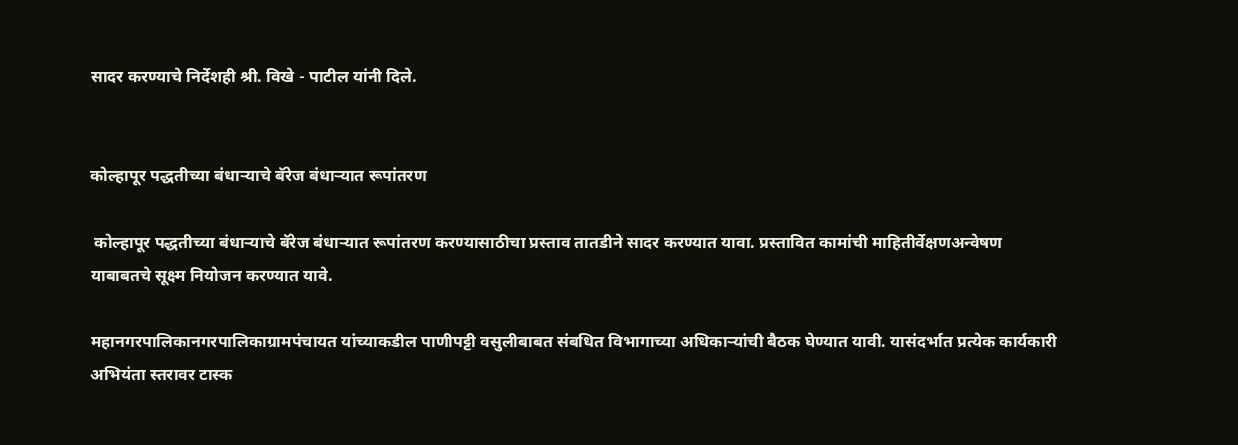सादर करण्याचे निर्देशही श्री. विखे - पाटील यांनी दिले.


कोल्हापूर पद्धतीच्या बंधाऱ्याचे बॅरेज बंधाऱ्यात रूपांतरण

 कोल्हापूर पद्धतीच्या बंधाऱ्याचे बॅरेज बंधाऱ्यात रूपांतरण करण्यासाठीचा प्रस्ताव तातडीने सादर करण्यात यावा. प्रस्तावित कामांची माहितीर्वेक्षणअन्वेषण याबाबतचे सूक्ष्म नियोजन करण्यात यावे.

महानगरपालिकानगरपालिकाग्रामपंचायत यांच्याकडील पाणीपट्टी वसुलीबाबत संबधित विभागाच्या अधिकाऱ्यांची बैठक घेण्यात यावी. यासंदर्भात प्रत्येक कार्यकारी अभियंता स्तरावर टास्क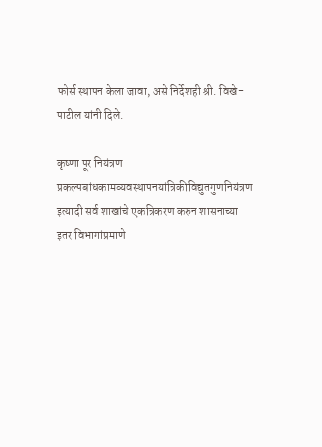फोर्स स्थापन केला जावा, असे निर्देशही श्री. विखे-पाटील यांनी दिले.

कृष्णा पूर नियंत्रण प्रकल्पबांधकामव्यवस्थापनयांत्रिकीविद्युतगुणनियंत्रण इत्यादी सर्व शाखांचे एकत्रिकरण करुन शासनाच्या इतर विभागांप्रमाणे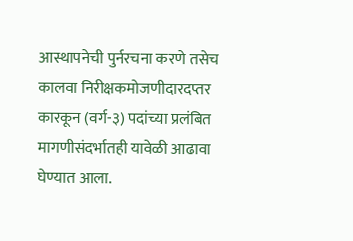आस्थापनेची पुर्नरचना करणे तसेच कालवा निरीक्षकमोजणीदारदप्तर कारकून (वर्ग-३) पदांच्या प्रलंबित मागणीसंदर्भातही यावेळी आढावा घेण्यात आला.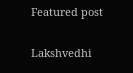Featured post

Lakshvedhi